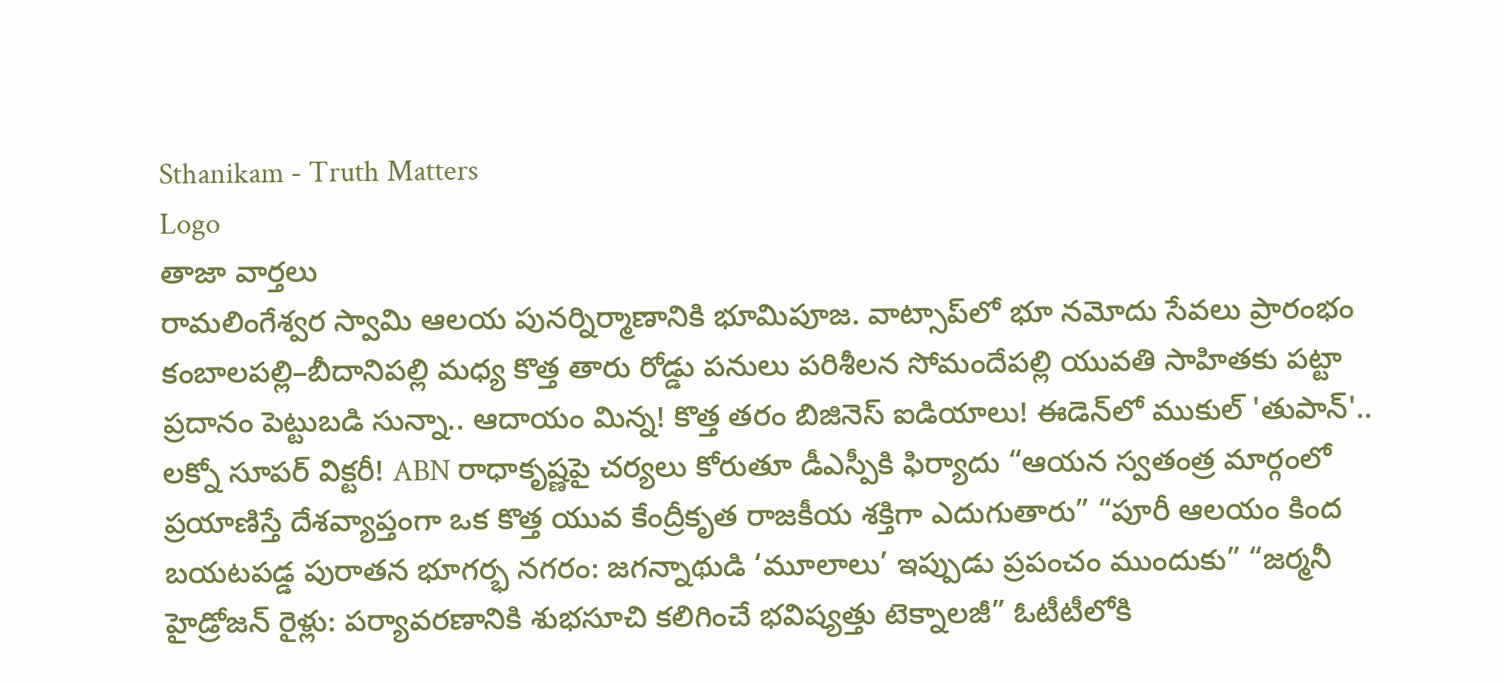Sthanikam - Truth Matters
Logo
తాజా వార్తలు
రామలింగేశ్వర స్వామి ఆలయ పునర్నిర్మాణానికి భూమిపూజ. వాట్సాప్‌లో భూ నమోదు సేవలు ప్రారంభం కంబాలపల్లి–బీదానిపల్లి మధ్య కొత్త తారు రోడ్డు పనులు పరిశీలన సోమందేపల్లి యువతి సాహితకు పట్టా ప్రదానం పెట్టుబడి సున్నా.. ఆదాయం మిన్న! కొత్త తరం బిజినెస్ ఐడియాలు! ఈడెన్‌లో ముకుల్ 'తుపాన్'.. లక్నో సూపర్ విక్టరీ! ABN రాధాకృష్ణపై చర్యలు కోరుతూ డీఎస్పీకి ఫిర్యాదు “ఆయన స్వతంత్ర మార్గంలో ప్రయాణిస్తే దేశవ్యాప్తంగా ఒక కొత్త యువ కేంద్రీకృత రాజకీయ శక్తిగా ఎదుగుతారు” “పూరీ ఆలయం కింద బయటపడ్డ పురాతన భూగర్భ నగరం: జగన్నాథుడి ‘మూలాలు’ ఇప్పుడు ప్రపంచం ముందుకు” “జర్మనీ హైడ్రోజన్ రైళ్లు: పర్యావరణానికి శుభసూచి కలిగించే భవిష్యత్తు టెక్నాలజీ” ఓటీటీలోకి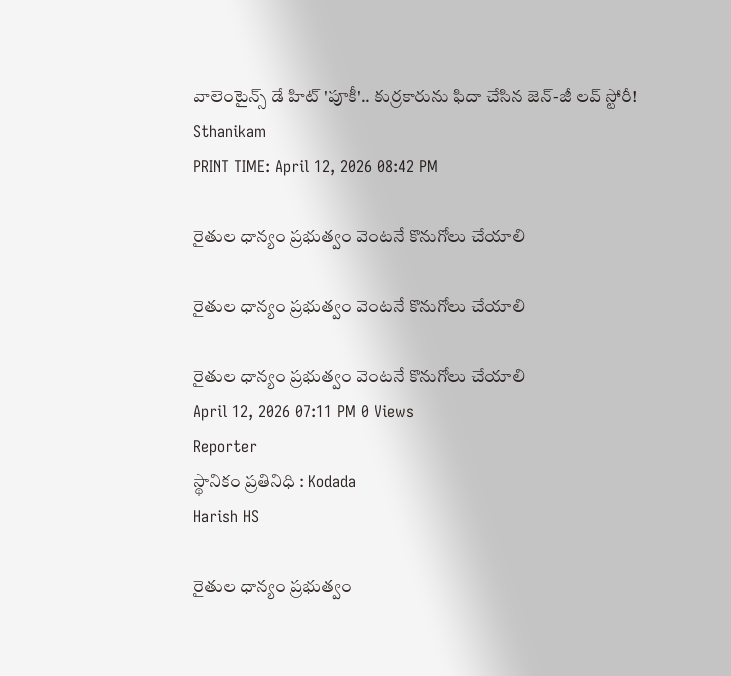వాలెంటైన్స్ డే హిట్ 'పూకీ'.. కుర్రకారును ఫిదా చేసిన జెన్-జీ లవ్ స్టోరీ!
Sthanikam
PRINT TIME: April 12, 2026 08:42 PM

రైతుల ధాన్యం ప్రభుత్వం వెంటనే కొనుగోలు చేయాలి

రైతుల ధాన్యం ప్రభుత్వం వెంటనే కొనుగోలు చేయాలి

రైతుల ధాన్యం ప్రభుత్వం వెంటనే కొనుగోలు చేయాలి
April 12, 2026 07:11 PM 0 Views
Reporter
స్థానికం ప్రతినిధి : Kodada
Harish HS

రైతుల ధాన్యం ప్రభుత్వం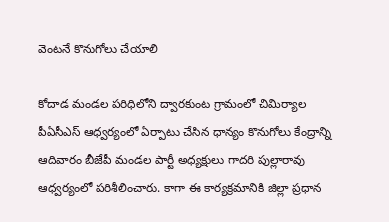వెంటనే కొనుగోలు చేయాలి

కోదాడ మండల పరిధిలోని ద్వారకుంట గ్రామంలో చిమిర్యాల పీఏసీఎస్ ఆధ్వర్యంలో ఏర్పాటు చేసిన ధాన్యం కొనుగోలు కేంద్రాన్ని ఆదివారం బీజేపీ మండల పార్టీ అధ్యక్షులు గాదరి పుల్లారావు ఆధ్వర్యంలో పరిశీలించారు. కాగా ఈ కార్యక్రమానికి జిల్లా ప్రధాన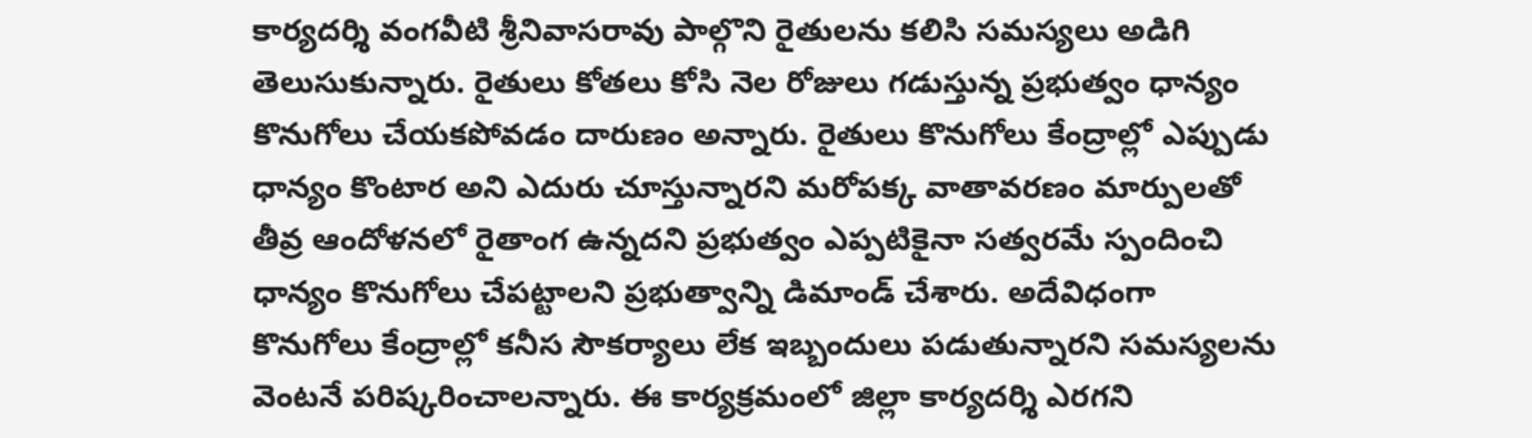కార్యదర్శి వంగవీటి శ్రీనివాసరావు పాల్గొని రైతులను కలిసి సమస్యలు అడిగి తెలుసుకున్నారు. రైతులు కోతలు కోసి నెల రోజులు గడుస్తున్న ప్రభుత్వం ధాన్యం కొనుగోలు చేయకపోవడం దారుణం అన్నారు. రైతులు కొనుగోలు కేంద్రాల్లో ఎప్పుడు ధాన్యం కొంటార అని ఎదురు చూస్తున్నారని మరోపక్క వాతావరణం మార్పులతో తీవ్ర ఆందోళనలో రైతాంగ ఉన్నదని ప్రభుత్వం ఎప్పటికైనా సత్వరమే స్పందించి ధాన్యం కొనుగోలు చేపట్టాలని ప్రభుత్వాన్ని డిమాండ్ చేశారు. అదేవిధంగా కొనుగోలు కేంద్రాల్లో కనీస సౌకర్యాలు లేక ఇబ్బందులు పడుతున్నారని సమస్యలను వెంటనే పరిష్కరించాలన్నారు. ఈ కార్యక్రమంలో జిల్లా కార్యదర్శి ఎరగని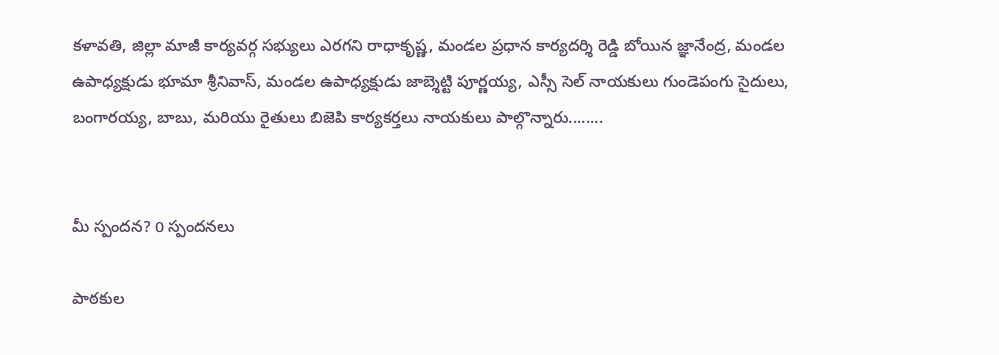కళావతి, జిల్లా మాజీ కార్యవర్గ సభ్యులు ఎరగని రాధాకృష్ణ, మండల ప్రధాన కార్యదర్శి రెడ్డి బోయిన జ్ఞానేంద్ర, మండల ఉపాధ్యక్షుడు భూమా శ్రీనివాస్, మండల ఉపాధ్యక్షుడు జాబ్శెట్టి పూర్ణయ్య, ఎస్సీ సెల్ నాయకులు గుండెపంగు సైదులు, బంగారయ్య, బాబు, మరియు రైతులు బిజెపి కార్యకర్తలు నాయకులు పాల్గొన్నారు........


మీ స్పందన? 0 స్పందనలు

పాఠకుల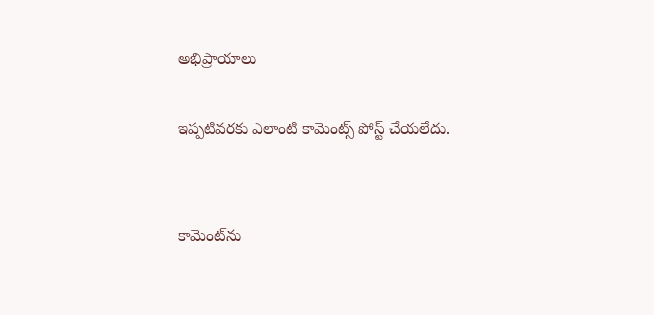అభిప్రాయాలు

ఇప్పటివరకు ఎలాంటి కామెంట్స్ పోస్ట్ చేయలేదు.


కామెంట్‌ను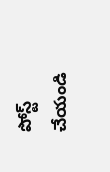పోస్ట్ చేయండి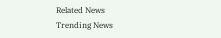Related News
Trending News